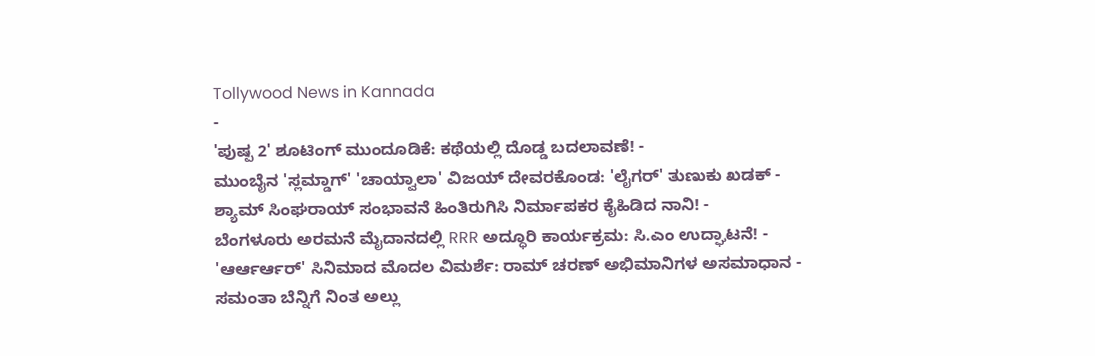Tollywood News in Kannada
-
'ಪುಷ್ಪ 2' ಶೂಟಿಂಗ್ ಮುಂದೂಡಿಕೆ: ಕಥೆಯಲ್ಲಿ ದೊಡ್ಡ ಬದಲಾವಣೆ! -
ಮುಂಬೈನ 'ಸ್ಲಮ್ಡಾಗ್' 'ಚಾಯ್ವಾಲಾ' ವಿಜಯ್ ದೇವರಕೊಂಡ: 'ಲೈಗರ್' ತುಣುಕು ಖಡಕ್ -
ಶ್ಯಾಮ್ ಸಿಂಘರಾಯ್ ಸಂಭಾವನೆ ಹಿಂತಿರುಗಿಸಿ ನಿರ್ಮಾಪಕರ ಕೈಹಿಡಿದ ನಾನಿ! -
ಬೆಂಗಳೂರು ಅರಮನೆ ಮೈದಾನದಲ್ಲಿ RRR ಅದ್ಧೂರಿ ಕಾರ್ಯಕ್ರಮ: ಸಿ.ಎಂ ಉದ್ಘಾಟನೆ! -
'ಆರ್ಆರ್ಆರ್' ಸಿನಿಮಾದ ಮೊದಲ ವಿಮರ್ಶೆ: ರಾಮ್ ಚರಣ್ ಅಭಿಮಾನಿಗಳ ಅಸಮಾಧಾನ -
ಸಮಂತಾ ಬೆನ್ನಿಗೆ ನಿಂತ ಅಲ್ಲು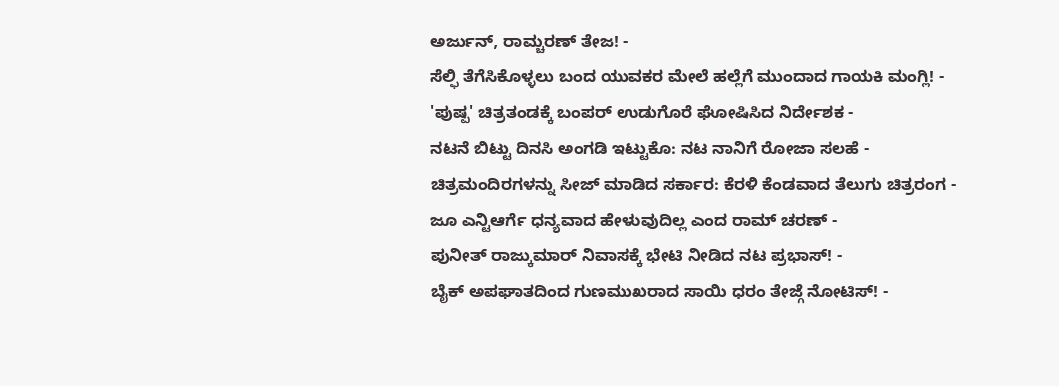ಅರ್ಜುನ್, ರಾಮ್ಚರಣ್ ತೇಜ! -
ಸೆಲ್ಫಿ ತೆಗೆಸಿಕೊಳ್ಳಲು ಬಂದ ಯುವಕರ ಮೇಲೆ ಹಲ್ಲೆಗೆ ಮುಂದಾದ ಗಾಯಕಿ ಮಂಗ್ಲಿ! -
'ಪುಷ್ಪ' ಚಿತ್ರತಂಡಕ್ಕೆ ಬಂಪರ್ ಉಡುಗೊರೆ ಘೋಷಿಸಿದ ನಿರ್ದೇಶಕ -
ನಟನೆ ಬಿಟ್ಟು ದಿನಸಿ ಅಂಗಡಿ ಇಟ್ಟುಕೊ: ನಟ ನಾನಿಗೆ ರೋಜಾ ಸಲಹೆ -
ಚಿತ್ರಮಂದಿರಗಳನ್ನು ಸೀಜ್ ಮಾಡಿದ ಸರ್ಕಾರ: ಕೆರಳಿ ಕೆಂಡವಾದ ತೆಲುಗು ಚಿತ್ರರಂಗ -
ಜೂ ಎನ್ಟಿಆರ್ಗೆ ಧನ್ಯವಾದ ಹೇಳುವುದಿಲ್ಲ ಎಂದ ರಾಮ್ ಚರಣ್ -
ಪುನೀತ್ ರಾಜ್ಕುಮಾರ್ ನಿವಾಸಕ್ಕೆ ಭೇಟಿ ನೀಡಿದ ನಟ ಪ್ರಭಾಸ್! -
ಬೈಕ್ ಅಪಘಾತದಿಂದ ಗುಣಮುಖರಾದ ಸಾಯಿ ಧರಂ ತೇಜ್ಗೆ ನೋಟಿಸ್! -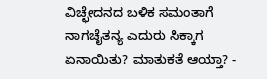ವಿಚ್ಛೇದನದ ಬಳಿಕ ಸಮಂತಾಗೆ ನಾಗಚೈತನ್ಯ ಎದುರು ಸಿಕ್ಕಾಗ ಏನಾಯಿತು? ಮಾತುಕತೆ ಆಯ್ತಾ? -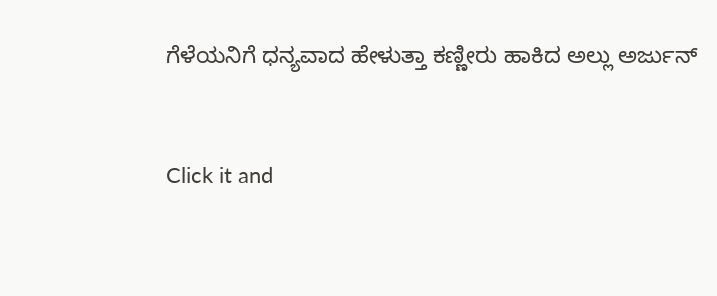ಗೆಳೆಯನಿಗೆ ಧನ್ಯವಾದ ಹೇಳುತ್ತಾ ಕಣ್ಣೀರು ಹಾಕಿದ ಅಲ್ಲು ಅರ್ಜುನ್


Click it and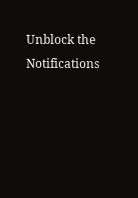Unblock the Notifications